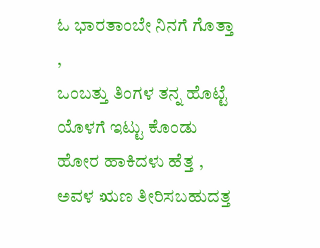ಓ ಭಾರತಾಂಬೇ ನಿನಗೆ ಗೊತ್ತಾ ,
ಒಂಬತ್ತು ತಿಂಗಳ ತನ್ನ ಹೊಟ್ಟೆ ಯೊಳಗೆ ಇಟ್ಟು ಕೊಂಡು ಹೋರ ಹಾಕಿದಳು ಹೆತ್ತ , ಅವಳ ಋಣ ತೀರಿಸಬಹುದತ್ತ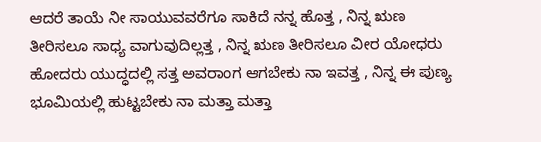ಆದರೆ ತಾಯೆ ನೀ ಸಾಯುವವರೆಗೂ ಸಾಕಿದೆ ನನ್ನ ಹೊತ್ತ , ನಿನ್ನ ಋಣ ತೀರಿಸಲೂ ಸಾಧ್ಯ ವಾಗುವುದಿಲ್ಲತ್ತ , ನಿನ್ನ ಋಣ ತೀರಿಸಲೂ ವೀರ ಯೋಧರು ಹೋದರು ಯುದ್ಧದಲ್ಲಿ ಸತ್ತ ಅವರಾಂಗ ಆಗಬೇಕು ನಾ ಇವತ್ತ , ನಿನ್ನ ಈ ಪುಣ್ಯ ಭೂಮಿಯಲ್ಲಿ ಹುಟ್ಟಬೇಕು ನಾ ಮತ್ತಾ ಮತ್ತಾ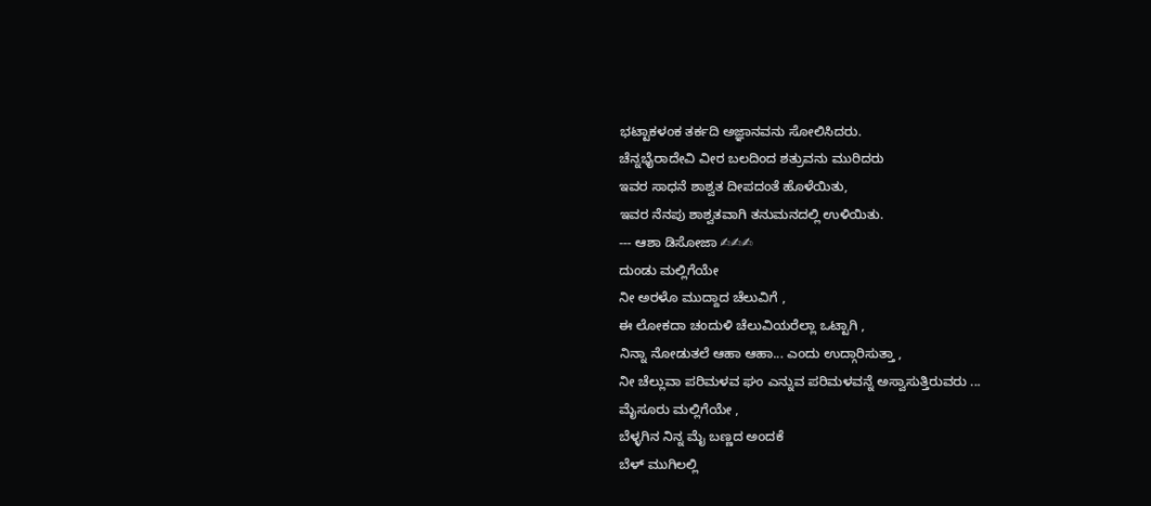ಭಟ್ಟಾಕಳಂಕ ತರ್ಕದಿ ಅಜ್ಞಾನವನು ಸೋಲಿಸಿದರು.
ಚೆನ್ನಭೈರಾದೇವಿ ವೀರ ಬಲದಿಂದ ಶತ್ರುವನು ಮುರಿದರು
ಇವರ ಸಾಧನೆ ಶಾಶ್ವತ ದೀಪದಂತೆ ಹೊಳೆಯಿತು,
ಇವರ ನೆನಪು ಶಾಶ್ವತವಾಗಿ ತನುಮನದಲ್ಲಿ ಉಳಿಯಿತು.
--- ಆಶಾ ಡಿಸೋಜಾ ✍✍✍
ದುಂಡು ಮಲ್ಲಿಗೆಯೇ
ನೀ ಅರಳೊ ಮುದ್ದಾದ ಚೆಲುವಿಗೆ ,
ಈ ಲೋಕದಾ ಚಂದುಳಿ ಚೆಲುವಿಯರೆಲ್ಲಾ ಒಟ್ಟಾಗಿ ,
ನಿನ್ನಾ ನೋಡುತಲೆ ಆಹಾ ಆಹಾ... ಎಂದು ಉದ್ಗಾರಿಸುತ್ತಾ ,
ನೀ ಚೆಲ್ಲುವಾ ಪರಿಮಳವ ಘಂ ಎನ್ನುವ ಪರಿಮಳವನ್ನೆ ಅಸ್ವಾಸುತ್ತಿರುವರು ...
ಮೈಸೂರು ಮಲ್ಲಿಗೆಯೇ ,
ಬೆಳ್ಳಗಿನ ನಿನ್ನ ಮೈ ಬಣ್ಣದ ಅಂದಕೆ
ಬೆಳ್ ಮುಗಿಲಲ್ಲಿ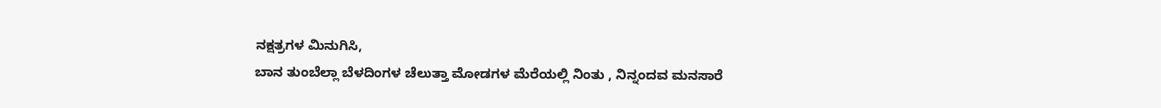ನಕ್ಷತ್ರಗಳ ಮಿನುಗಿಸಿ,
ಬಾನ ತುಂಬೆಲ್ಲಾ ಬೆಳದಿಂಗಳ ಚೆಲುತ್ತಾ ಮೋಡಗಳ ಮೆರೆಯಲ್ಲಿ ನಿಂತು , ನಿನ್ನಂದವ ಮನಸಾರೆ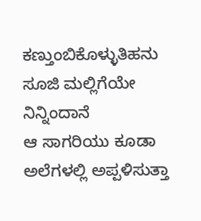ಕಣ್ತುಂಬಿಕೊಳ್ಳುತಿಹನು
ಸೂಜಿ ಮಲ್ಲಿಗೆಯೇ ನಿನ್ನಿಂದಾನೆ
ಆ ಸಾಗರಿಯು ಕೂಡಾ ಅಲೆಗಳಲ್ಲಿ ಅಪ್ಪಳಿಸುತ್ತಾ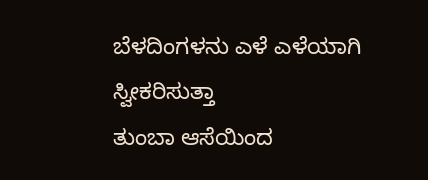ಬೆಳದಿಂಗಳನು ಎಳೆ ಎಳೆಯಾಗಿ ಸ್ವೀಕರಿಸುತ್ತಾ
ತುಂಬಾ ಆಸೆಯಿಂದ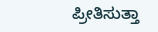ಪ್ರೀತಿಸುತ್ತಾ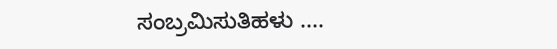ಸಂಬ್ರಮಿಸುತಿಹಳು ....